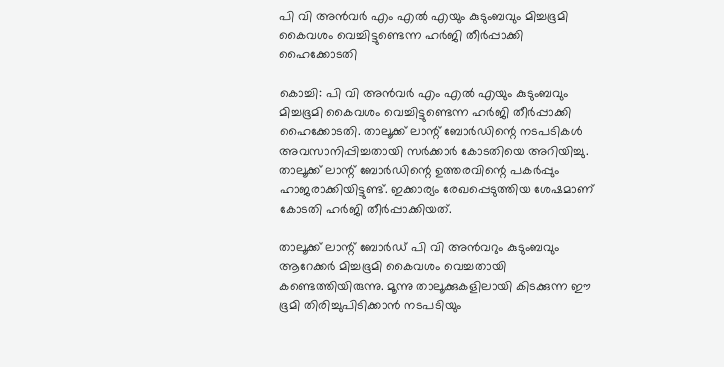പി വി അൻവർ എം എൽ എയും കുടുംബവും മിച്ചഭൂമി കൈവശം വെച്ചിട്ടുണ്ടെന്ന ഹർജി തീർപ്പാക്കി ഹൈക്കോടതി

കൊച്ചി: പി വി അൻവർ എം എൽ എയും കുടുംബവും മിച്ചഭൂമി കൈവശം വെച്ചിട്ടുണ്ടെന്ന ഹർജി തീർപ്പാക്കി ഹൈക്കോടതി. താലൂക്ക് ലാന്റ് ബോർഡിന്റെ നടപടികൾ അവസാനിപ്പിച്ചതായി സർക്കാർ കോടതിയെ അറിയിച്ചു. താലൂക്ക് ലാന്റ് ബോർഡിന്റെ ഉത്തരവിന്റെ പകർപ്പും ഹാജരാക്കിയിട്ടുണ്ട്. ഇക്കാര്യം രേഖപ്പെടുത്തിയ ശേഷമാണ് കോടതി ഹർജി തീർപ്പാക്കിയത്.

താലൂക്ക് ലാന്റ് ബോർഡ് പി വി അൻവറും കുടുംബവും ആറേക്കർ മിച്ചഭൂമി കൈവശം വെച്ചതായി കണ്ടെത്തിയിരുന്നു. മൂന്നു താലൂക്കുകളിലായി കിടക്കുന്ന ഈ ഭൂമി തിരിച്ചുപിടിക്കാൻ നടപടിയും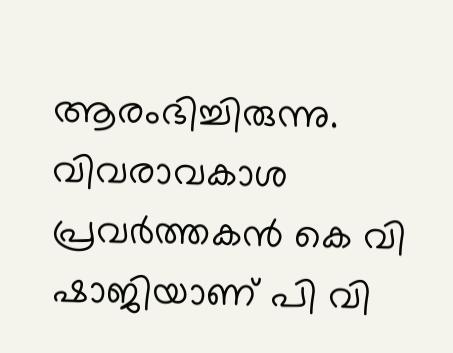ആരംഭിച്ചിരുന്നു. വിവരാവകാശ പ്രവർത്തകൻ കെ വി ഷാജിയാണ് പി വി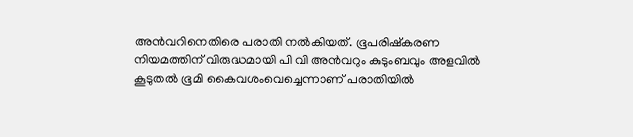അൻവറിനെതിരെ പരാതി നൽകിയത്. ഭൂപരിഷ്‌കരണ നിയമത്തിന് വിരുദ്ധമായി പി വി അൻവറും കുടുംബവും അളവിൽ കൂടുതൽ ഭൂമി കൈവശംവെച്ചെന്നാണ് പരാതിയിൽ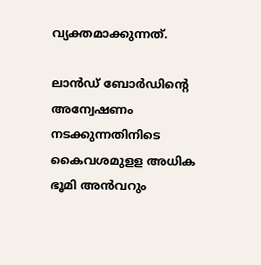വ്യക്തമാക്കുന്നത്.

ലാൻഡ് ബോർഡിന്റെ അന്വേഷണം നടക്കുന്നതിനിടെ കൈവശമുളള അധിക ഭൂമി അൻവറും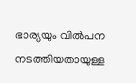ഭാര്യയും വിൽപന നടത്തിയതായുള്ള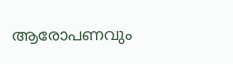ആരോപണവും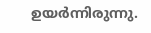ഉയർന്നിരുന്നു.